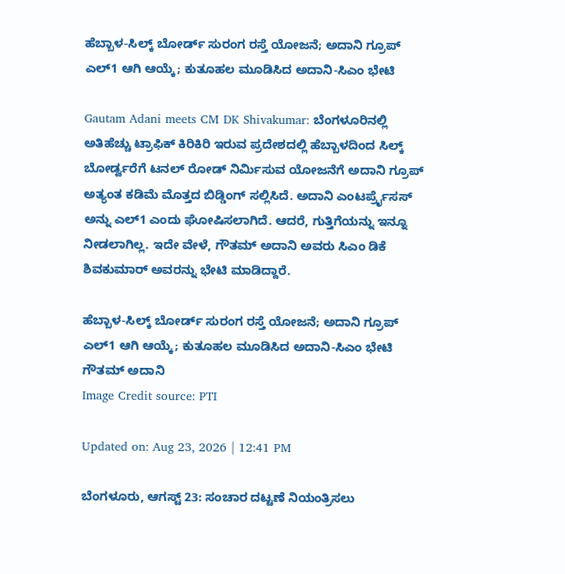ಹೆಬ್ಬಾಳ-ಸಿಲ್ಕ್ ಬೋರ್ಡ್ ಸುರಂಗ ರಸ್ತೆ ಯೋಜನೆ; ಅದಾನಿ ಗ್ರೂಪ್ ಎಲ್1 ಆಗಿ ಆಯ್ಕೆ; ಕುತೂಹಲ ಮೂಡಿಸಿದ ಅದಾನಿ-ಸಿಎಂ ಭೇಟಿ

Gautam Adani meets CM DK Shivakumar: ಬೆಂಗಳೂರಿನಲ್ಲಿ ಅತಿಹೆಚ್ಚು ಟ್ರಾಫಿಕ್ ಕಿರಿಕಿರಿ ಇರುವ ಪ್ರದೇಶದಲ್ಲಿ ಹೆಬ್ಬಾಳದಿಂದ ಸಿಲ್ಕ್ ಬೋರ್ಡ್ವರೆಗೆ ಟನಲ್ ರೋಡ್ ನಿರ್ಮಿಸುವ ಯೋಜನೆಗೆ ಅದಾನಿ ಗ್ರೂಪ್ ಅತ್ಯಂತ ಕಡಿಮೆ ಮೊತ್ತದ ಬಿಡ್ಡಿಂಗ್ ಸಲ್ಲಿಸಿದೆ. ಅದಾನಿ ಎಂಟರ್ಪ್ರೈಸಸ್ ಅನ್ನು ಎಲ್1 ಎಂದು ಘೋಷಿಸಲಾಗಿದೆ. ಆದರೆ, ಗುತ್ತಿಗೆಯನ್ನು ಇನ್ನೂ ನೀಡಲಾಗಿಲ್ಲ. ಇದೇ ವೇಳೆ, ಗೌತಮ್ ಅದಾನಿ ಅವರು ಸಿಎಂ ಡಿಕೆ ಶಿವಕುಮಾರ್ ಅವರನ್ನು ಭೇಟಿ ಮಾಡಿದ್ದಾರೆ.

ಹೆಬ್ಬಾಳ-ಸಿಲ್ಕ್ ಬೋರ್ಡ್ ಸುರಂಗ ರಸ್ತೆ ಯೋಜನೆ; ಅದಾನಿ ಗ್ರೂಪ್ ಎಲ್1 ಆಗಿ ಆಯ್ಕೆ; ಕುತೂಹಲ ಮೂಡಿಸಿದ ಅದಾನಿ-ಸಿಎಂ ಭೇಟಿ
ಗೌತಮ್ ಅದಾನಿ
Image Credit source: PTI

Updated on: Aug 23, 2026 | 12:41 PM

ಬೆಂಗಳೂರು, ಆಗಸ್ಟ್ 23: ಸಂಚಾರ ದಟ್ಟಣೆ ನಿಯಂತ್ರಿಸಲು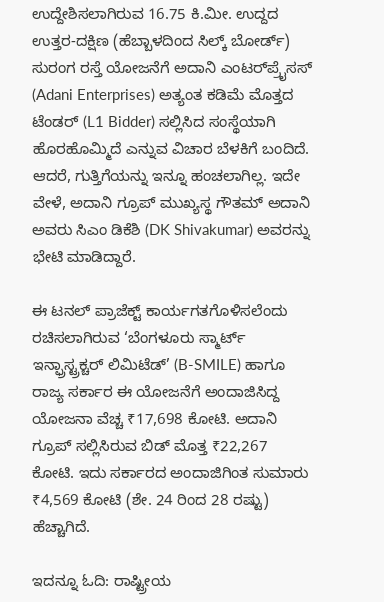ಉದ್ದೇಶಿಸಲಾಗಿರುವ 16.75 ಕಿ.ಮೀ. ಉದ್ದದ ಉತ್ತರ-ದಕ್ಷಿಣ (ಹೆಬ್ಬಾಳದಿಂದ ಸಿಲ್ಕ್ ಬೋರ್ಡ್) ಸುರಂಗ ರಸ್ತೆ ಯೋಜನೆಗೆ ಅದಾನಿ ಎಂಟರ್‌ಪ್ರೈಸಸ್ (Adani Enterprises) ಅತ್ಯಂತ ಕಡಿಮೆ ಮೊತ್ತದ ಟೆಂಡರ್ (L1 Bidder) ಸಲ್ಲಿಸಿದ ಸಂಸ್ಥೆಯಾಗಿ ಹೊರಹೊಮ್ಮಿದೆ ಎನ್ನುವ ವಿಚಾರ ಬೆಳಕಿಗೆ ಬಂದಿದೆ. ಆದರೆ, ಗುತ್ತಿಗೆಯನ್ನು ಇನ್ನೂ ಹಂಚಲಾಗಿಲ್ಲ. ಇದೇ ವೇಳೆ, ಅದಾನಿ ಗ್ರೂಪ್ ಮುಖ್ಯಸ್ಥ ಗೌತಮ್ ಅದಾನಿ ಅವರು ಸಿಎಂ ಡಿಕೆಶಿ (DK Shivakumar) ಅವರನ್ನು ಭೇಟಿ ಮಾಡಿದ್ದಾರೆ.

ಈ ಟನಲ್ ಪ್ರಾಜೆಕ್ಟ್ ಕಾರ್ಯಗತಗೊಳಿಸಲೆಂದು ರಚಿಸಲಾಗಿರುವ ‘ಬೆಂಗಳೂರು ಸ್ಮಾರ್ಟ್ ಇನ್ಫ್ರಾಸ್ಟ್ರಕ್ಚರ್ ಲಿಮಿಟೆಡ್’ (B-SMILE) ಹಾಗೂ ರಾಜ್ಯ ಸರ್ಕಾರ ಈ ಯೋಜನೆಗೆ ಅಂದಾಜಿಸಿದ್ದ ಯೋಜನಾ ವೆಚ್ಚ ₹17,698 ಕೋಟಿ. ಅದಾನಿ ಗ್ರೂಪ್ ಸಲ್ಲಿಸಿರುವ ಬಿಡ್ ಮೊತ್ತ ₹22,267 ಕೋಟಿ. ಇದು ಸರ್ಕಾರದ ಅಂದಾಜಿಗಿಂತ ಸುಮಾರು ₹4,569 ಕೋಟಿ (ಶೇ. 24 ರಿಂದ 28 ರಷ್ಟು) ಹೆಚ್ಚಾಗಿದೆ.

ಇದನ್ನೂ ಓದಿ: ರಾಷ್ಟ್ರೀಯ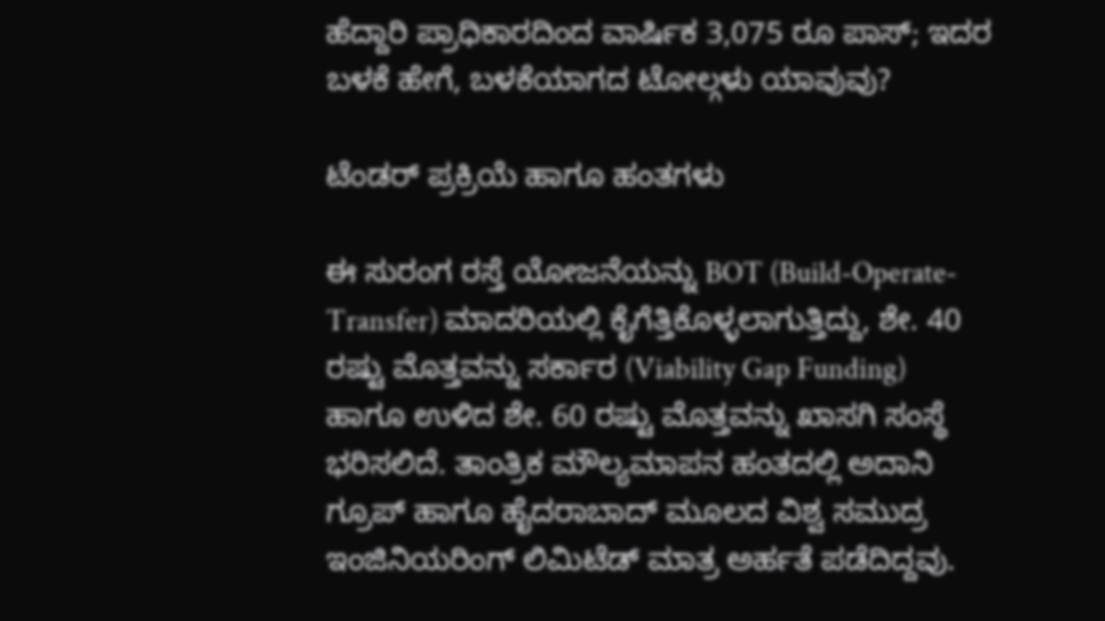ಹೆದ್ದಾರಿ ಪ್ರಾಧಿಕಾರದಿಂದ ವಾರ್ಷಿಕ 3,075 ರೂ ಪಾಸ್; ಇದರ ಬಳಕೆ ಹೇಗೆ, ಬಳಕೆಯಾಗದ ಟೋಲ್ಗಳು ಯಾವುವು?

ಟೆಂಡರ್ ಪ್ರಕ್ರಿಯೆ ಹಾಗೂ ಹಂತಗಳು

ಈ ಸುರಂಗ ರಸ್ತೆ ಯೋಜನೆಯನ್ನು BOT (Build-Operate-Transfer) ಮಾದರಿಯಲ್ಲಿ ಕೈಗೆತ್ತಿಕೊಳ್ಳಲಾಗುತ್ತಿದ್ದು, ಶೇ. 40 ರಷ್ಟು ಮೊತ್ತವನ್ನು ಸರ್ಕಾರ (Viability Gap Funding) ಹಾಗೂ ಉಳಿದ ಶೇ. 60 ರಷ್ಟು ಮೊತ್ತವನ್ನು ಖಾಸಗಿ ಸಂಸ್ಥೆ ಭರಿಸಲಿದೆ. ತಾಂತ್ರಿಕ ಮೌಲ್ಯಮಾಪನ ಹಂತದಲ್ಲಿ ಅದಾನಿ ಗ್ರೂಪ್ ಹಾಗೂ ಹೈದರಾಬಾದ್ ಮೂಲದ ವಿಶ್ವ ಸಮುದ್ರ ಇಂಜಿನಿಯರಿಂಗ್ ಲಿಮಿಟೆಡ್ ಮಾತ್ರ ಅರ್ಹತೆ ಪಡೆದಿದ್ದವು.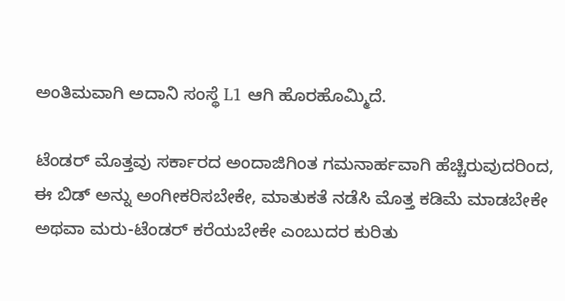ಅಂತಿಮವಾಗಿ ಅದಾನಿ ಸಂಸ್ಥೆ L1 ಆಗಿ ಹೊರಹೊಮ್ಮಿದೆ.

ಟೆಂಡರ್ ಮೊತ್ತವು ಸರ್ಕಾರದ ಅಂದಾಜಿಗಿಂತ ಗಮನಾರ್ಹವಾಗಿ ಹೆಚ್ಚಿರುವುದರಿಂದ, ಈ ಬಿಡ್ ಅನ್ನು ಅಂಗೀಕರಿಸಬೇಕೇ, ಮಾತುಕತೆ ನಡೆಸಿ ಮೊತ್ತ ಕಡಿಮೆ ಮಾಡಬೇಕೇ ಅಥವಾ ಮರು-ಟೆಂಡರ್ ಕರೆಯಬೇಕೇ ಎಂಬುದರ ಕುರಿತು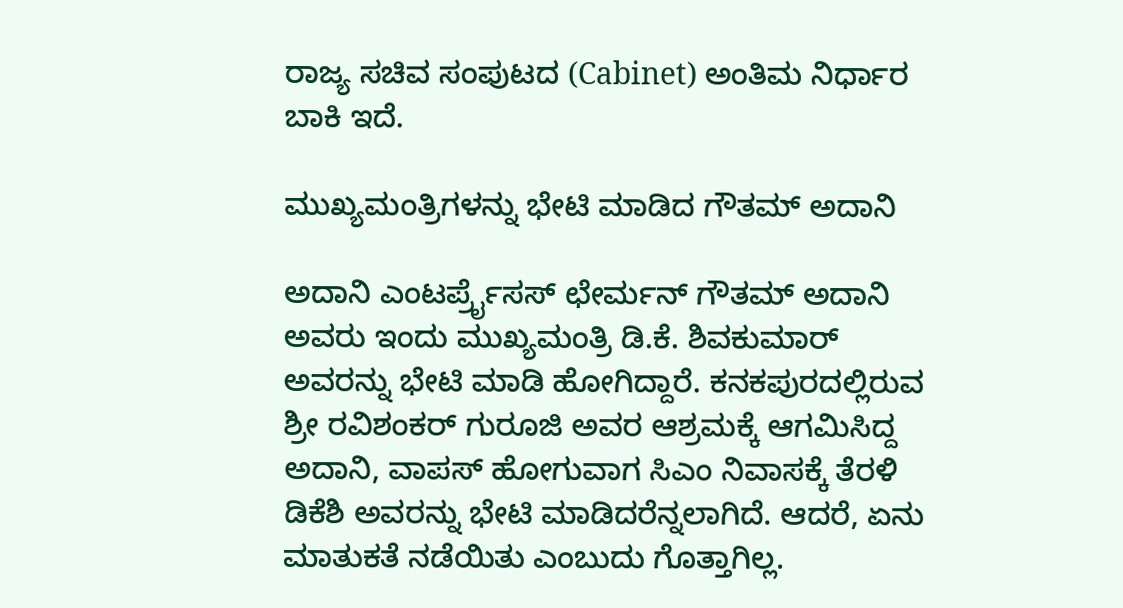ರಾಜ್ಯ ಸಚಿವ ಸಂಪುಟದ (Cabinet) ಅಂತಿಮ ನಿರ್ಧಾರ ಬಾಕಿ ಇದೆ.

ಮುಖ್ಯಮಂತ್ರಿಗಳನ್ನು ಭೇಟಿ ಮಾಡಿದ ಗೌತಮ್ ಅದಾನಿ

ಅದಾನಿ ಎಂಟರ್ಪ್ರೈಸಸ್ ಛೇರ್ಮನ್ ಗೌತಮ್ ಅದಾನಿ ಅವರು ಇಂದು ಮುಖ್ಯಮಂತ್ರಿ ಡಿ.ಕೆ. ಶಿವಕುಮಾರ್ ಅವರನ್ನು ಭೇಟಿ ಮಾಡಿ ಹೋಗಿದ್ದಾರೆ. ಕನಕಪುರದಲ್ಲಿರುವ ಶ್ರೀ ರವಿಶಂಕರ್ ಗುರೂಜಿ ಅವರ ಆಶ್ರಮಕ್ಕೆ ಆಗಮಿಸಿದ್ದ ಅದಾನಿ, ವಾಪಸ್ ಹೋಗುವಾಗ ಸಿಎಂ ನಿವಾಸಕ್ಕೆ ತೆರಳಿ ಡಿಕೆಶಿ ಅವರನ್ನು ಭೇಟಿ ಮಾಡಿದರೆನ್ನಲಾಗಿದೆ. ಆದರೆ, ಏನು ಮಾತುಕತೆ ನಡೆಯಿತು ಎಂಬುದು ಗೊತ್ತಾಗಿಲ್ಲ.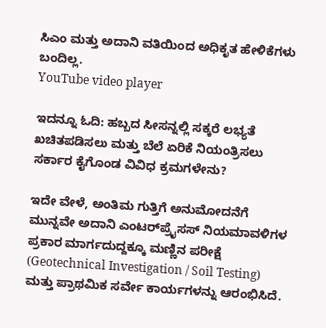ಸಿಎಂ ಮತ್ತು ಅದಾನಿ ವತಿಯಿಂದ ಅಧಿಕೃತ ಹೇಳಿಕೆಗಳು ಬಂದಿಲ್ಲ.
YouTube video player

ಇದನ್ನೂ ಓದಿ: ಹಬ್ಬದ ಸೀಸನ್ನಲ್ಲಿ ಸಕ್ಕರೆ ಲಭ್ಯತೆ ಖಚಿತಪಡಿಸಲು ಮತ್ತು ಬೆಲೆ ಏರಿಕೆ ನಿಯಂತ್ರಿಸಲು ಸರ್ಕಾರ ಕೈಗೊಂಡ ವಿವಿಧ ಕ್ರಮಗಳೇನು?

ಇದೇ ವೇಳೆ, ಅಂತಿಮ ಗುತ್ತಿಗೆ ಅನುಮೋದನೆಗೆ ಮುನ್ನವೇ ಅದಾನಿ ಎಂಟರ್‌ಪ್ರೈಸಸ್ ನಿಯಮಾವಳಿಗಳ ಪ್ರಕಾರ ಮಾರ್ಗದುದ್ದಕ್ಕೂ ಮಣ್ಣಿನ ಪರೀಕ್ಷೆ (Geotechnical Investigation / Soil Testing) ಮತ್ತು ಪ್ರಾಥಮಿಕ ಸರ್ವೇ ಕಾರ್ಯಗಳನ್ನು ಆರಂಭಿಸಿದೆ.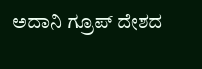ಅದಾನಿ ಗ್ರೂಪ್ ದೇಶದ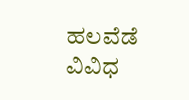ಹಲವೆಡೆ ವಿವಿಧ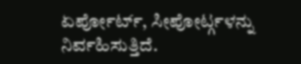ಏರ್ಪೋರ್ಟ್, ಸೀಪೋರ್ಟ್ಗಳನ್ನು ನಿರ್ವಹಿಸುತ್ತಿದೆ.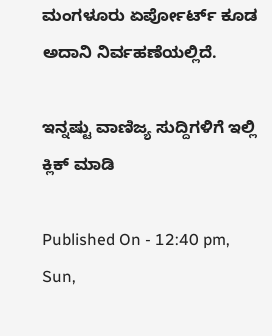ಮಂಗಳೂರು ಏರ್ಪೋರ್ಟ್ ಕೂಡ ಅದಾನಿ ನಿರ್ವಹಣೆಯಲ್ಲಿದೆ.

ಇನ್ನಷ್ಟು ವಾಣಿಜ್ಯ ಸುದ್ದಿಗಳಿಗೆ ಇಲ್ಲಿ ಕ್ಲಿಕ್ ಮಾಡಿ

Published On - 12:40 pm, Sun,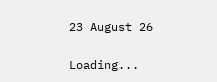23 August 26

Loading...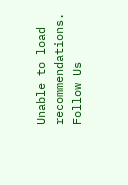Unable to load recommendations.
Follow Us